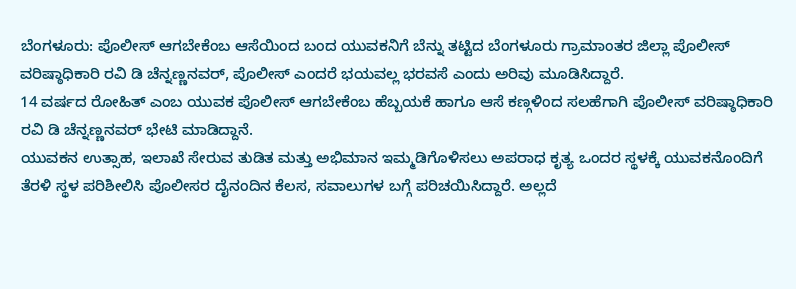ಬೆಂಗಳೂರು: ಪೊಲೀಸ್ ಆಗಬೇಕೆಂಬ ಆಸೆಯಿಂದ ಬಂದ ಯುವಕನಿಗೆ ಬೆನ್ನು ತಟ್ಟಿದ ಬೆಂಗಳೂರು ಗ್ರಾಮಾಂತರ ಜಿಲ್ಲಾ ಪೊಲೀಸ್ ವರಿಷ್ಠಾಧಿಕಾರಿ ರವಿ ಡಿ ಚೆನ್ನಣ್ಣನವರ್, ಪೊಲೀಸ್ ಎಂದರೆ ಭಯವಲ್ಲ ಭರವಸೆ ಎಂದು ಅರಿವು ಮೂಡಿಸಿದ್ದಾರೆ.
14 ವರ್ಷದ ರೋಹಿತ್ ಎಂಬ ಯುವಕ ಪೊಲೀಸ್ ಆಗಬೇಕೆಂಬ ಹೆಬ್ಬಯಕೆ ಹಾಗೂ ಆಸೆ ಕಣ್ಗಳಿಂದ ಸಲಹೆಗಾಗಿ ಪೊಲೀಸ್ ವರಿಷ್ಠಾಧಿಕಾರಿ ರವಿ ಡಿ ಚೆನ್ನಣ್ಣನವರ್ ಭೇಟಿ ಮಾಡಿದ್ದಾನೆ.
ಯುವಕನ ಉತ್ಸಾಹ, ಇಲಾಖೆ ಸೇರುವ ತುಡಿತ ಮತ್ತು ಅಭಿಮಾನ ಇಮ್ಮಡಿಗೊಳಿಸಲು ಅಪರಾಧ ಕೃತ್ಯ ಒಂದರ ಸ್ಥಳಕ್ಕೆ ಯುವಕನೊಂದಿಗೆ ತೆರಳಿ ಸ್ಥಳ ಪರಿಶೀಲಿಸಿ ಪೊಲೀಸರ ದೈನಂದಿನ ಕೆಲಸ, ಸವಾಲುಗಳ ಬಗ್ಗೆ ಪರಿಚಯಿಸಿದ್ದಾರೆ. ಅಲ್ಲದೆ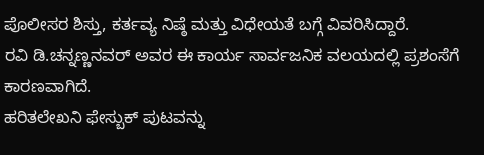ಪೊಲೀಸರ ಶಿಸ್ತು, ಕರ್ತವ್ಯ ನಿಷ್ಠೆ ಮತ್ತು ವಿಧೇಯತೆ ಬಗ್ಗೆ ವಿವರಿಸಿದ್ದಾರೆ.
ರವಿ ಡಿ.ಚನ್ನಣ್ಣನವರ್ ಅವರ ಈ ಕಾರ್ಯ ಸಾರ್ವಜನಿಕ ವಲಯದಲ್ಲಿ ಪ್ರಶಂಸೆಗೆ ಕಾರಣವಾಗಿದೆ.
ಹರಿತಲೇಖನಿ ಫೇಸ್ಬುಕ್ ಪುಟವನ್ನು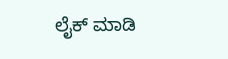ಲೈಕ್ ಮಾಡಿ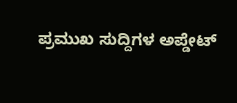ಪ್ರಮುಖ ಸುದ್ದಿಗಳ ಅಪ್ಡೇಟ್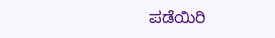ಪಡೆಯಿರಿ